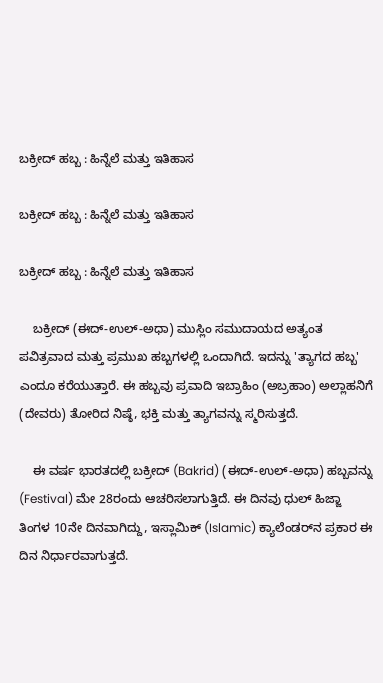ಬಕ್ರೀದ್ ಹಬ್ಬ : ಹಿನ್ನೆಲೆ ಮತ್ತು ಇತಿಹಾಸ

ಬಕ್ರೀದ್ ಹಬ್ಬ : ಹಿನ್ನೆಲೆ ಮತ್ತು ಇತಿಹಾಸ

ಬಕ್ರೀದ್ ಹಬ್ಬ : ಹಿನ್ನೆಲೆ ಮತ್ತು ಇತಿಹಾಸ

    ಬಕ್ರೀದ್ (ಈದ್-ಉಲ್-ಅಧಾ) ಮುಸ್ಲಿಂ ಸಮುದಾಯದ ಅತ್ಯಂತ ಪವಿತ್ರವಾದ ಮತ್ತು ಪ್ರಮುಖ ಹಬ್ಬಗಳಲ್ಲಿ ಒಂದಾಗಿದೆ. ಇದನ್ನು 'ತ್ಯಾಗದ ಹಬ್ಬ' ಎಂದೂ ಕರೆಯುತ್ತಾರೆ. ಈ ಹಬ್ಬವು ಪ್ರವಾದಿ ಇಬ್ರಾಹಿಂ (ಅಬ್ರಹಾಂ) ಅಲ್ಲಾಹನಿಗೆ (ದೇವರು) ತೋರಿದ ನಿಷ್ಠೆ, ಭಕ್ತಿ ಮತ್ತು ತ್ಯಾಗವನ್ನು ಸ್ಮರಿಸುತ್ತದೆ.

    ಈ ವರ್ಷ ಭಾರತದಲ್ಲಿ ಬಕ್ರೀದ್ (Bakrid) (ಈದ್-ಉಲ್-ಅಧಾ) ಹಬ್ಬವನ್ನು (Festival) ಮೇ 28ರಂದು ಆಚರಿಸಲಾಗುತ್ತಿದೆ. ಈ ದಿನವು ಧುಲ್ ಹಿಜ್ಜಾ ತಿಂಗಳ 10ನೇ ದಿನವಾಗಿದ್ದು, ಇಸ್ಲಾಮಿಕ್ (Islamic) ಕ್ಯಾಲೆಂಡರ್‌ನ ಪ್ರಕಾರ ಈ ದಿನ ನಿರ್ಧಾರವಾಗುತ್ತದೆ.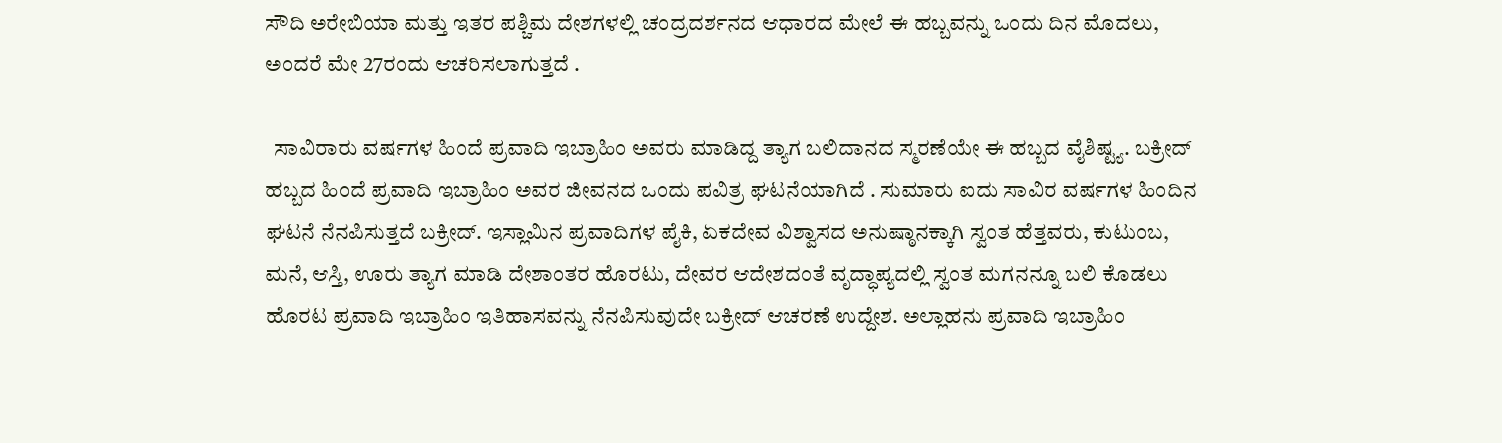ಸೌದಿ ಅರೇಬಿಯಾ ಮತ್ತು ಇತರ ಪಶ್ಚಿಮ ದೇಶಗಳಲ್ಲಿ ಚಂದ್ರದರ್ಶನದ ಆಧಾರದ ಮೇಲೆ ಈ ಹಬ್ಬವನ್ನು ಒಂದು ದಿನ ಮೊದಲು, ಅಂದರೆ ಮೇ 27ರಂದು ಆಚರಿಸಲಾಗುತ್ತದೆ .

  ಸಾವಿರಾರು ವರ್ಷಗಳ ಹಿಂದೆ ಪ್ರವಾದಿ ಇಬ್ರಾಹಿಂ ಅವರು ಮಾಡಿದ್ದ ತ್ಯಾಗ ಬಲಿದಾನದ ಸ್ಮರಣೆಯೇ ಈ ಹಬ್ಬದ ವೈಶಿಷ್ಟ್ಯ. ಬಕ್ರೀದ್ ಹಬ್ಬದ ಹಿಂದೆ ಪ್ರವಾದಿ ಇಬ್ರಾಹಿಂ ಅವರ ಜೀವನದ ಒಂದು ಪವಿತ್ರ ಘಟನೆಯಾಗಿದೆ . ಸುಮಾರು ಐದು ಸಾವಿರ ವರ್ಷಗಳ ಹಿಂದಿನ ಘಟನೆ ನೆನಪಿಸುತ್ತದೆ ಬಕ್ರೀದ್‌. ಇಸ್ಲಾಮಿನ ಪ್ರವಾದಿಗಳ ಪೈಕಿ, ಏಕದೇವ ವಿಶ್ವಾಸದ ಅನುಷ್ಠಾನಕ್ಕಾಗಿ ಸ್ವಂತ ಹೆತ್ತವರು, ಕುಟುಂಬ, ಮನೆ, ಆಸ್ತಿ, ಊರು ತ್ಯಾಗ ಮಾಡಿ ದೇಶಾಂತರ ಹೊರಟು, ದೇವರ ಆದೇಶದಂತೆ ವೃದ್ಧಾಪ್ಯದಲ್ಲಿ ಸ್ವಂತ ಮಗನನ್ನೂ ಬಲಿ ಕೊಡಲು ಹೊರಟ ಪ್ರವಾದಿ ಇಬ್ರಾಹಿಂ ಇತಿಹಾಸವನ್ನು ನೆನಪಿಸುವುದೇ ಬಕ್ರೀದ್‌ ಆಚರಣೆ ಉದ್ದೇಶ. ಅಲ್ಲಾಹನು ಪ್ರವಾದಿ ಇಬ್ರಾಹಿಂ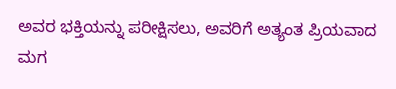ಅವರ ಭಕ್ತಿಯನ್ನು ಪರೀಕ್ಷಿಸಲು, ಅವರಿಗೆ ಅತ್ಯಂತ ಪ್ರಿಯವಾದ ಮಗ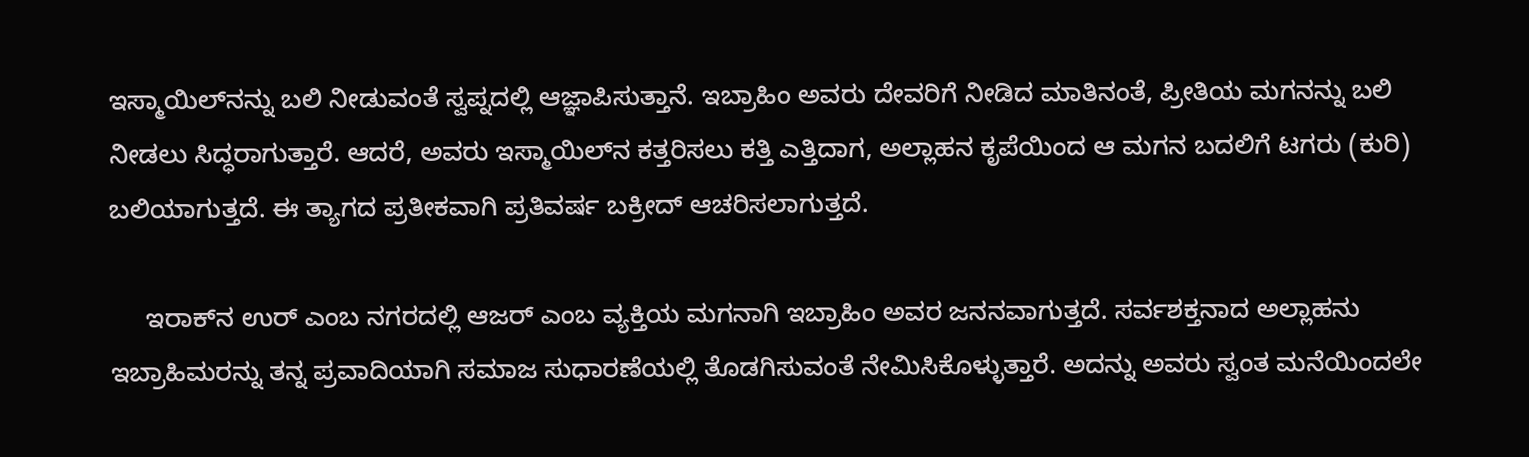ಇಸ್ಮಾಯಿಲ್‌ನನ್ನು ಬಲಿ ನೀಡುವಂತೆ ಸ್ವಪ್ನದಲ್ಲಿ ಆಜ್ಞಾಪಿಸುತ್ತಾನೆ. ಇಬ್ರಾಹಿಂ ಅವರು ದೇವರಿಗೆ ನೀಡಿದ ಮಾತಿನಂತೆ, ಪ್ರೀತಿಯ ಮಗನನ್ನು ಬಲಿ ನೀಡಲು ಸಿದ್ಧರಾಗುತ್ತಾರೆ. ಆದರೆ, ಅವರು ಇಸ್ಮಾಯಿಲ್‌ನ ಕತ್ತರಿಸಲು ಕತ್ತಿ ಎತ್ತಿದಾಗ, ಅಲ್ಲಾಹನ ಕೃಪೆಯಿಂದ ಆ ಮಗನ ಬದಲಿಗೆ ಟಗರು (ಕುರಿ) ಬಲಿಯಾಗುತ್ತದೆ. ಈ ತ್ಯಾಗದ ಪ್ರತೀಕವಾಗಿ ಪ್ರತಿವರ್ಷ ಬಕ್ರೀದ್ ಆಚರಿಸಲಾಗುತ್ತದೆ.

     ಇರಾಕ್‌ನ ಉರ್‌ ಎಂಬ ನಗರದಲ್ಲಿ ಆಜರ್‌ ಎಂಬ ವ್ಯಕ್ತಿಯ ಮಗನಾಗಿ ಇಬ್ರಾಹಿಂ ಅವರ ಜನನವಾಗುತ್ತದೆ. ಸರ್ವಶಕ್ತನಾದ ಅಲ್ಲಾಹನು ಇಬ್ರಾಹಿಮರನ್ನು ತನ್ನ ಪ್ರವಾದಿಯಾಗಿ ಸಮಾಜ ಸುಧಾರಣೆಯಲ್ಲಿ ತೊಡಗಿಸುವಂತೆ ನೇಮಿಸಿಕೊಳ್ಳುತ್ತಾರೆ. ಅದನ್ನು ಅವರು ಸ್ವಂತ ಮನೆಯಿಂದಲೇ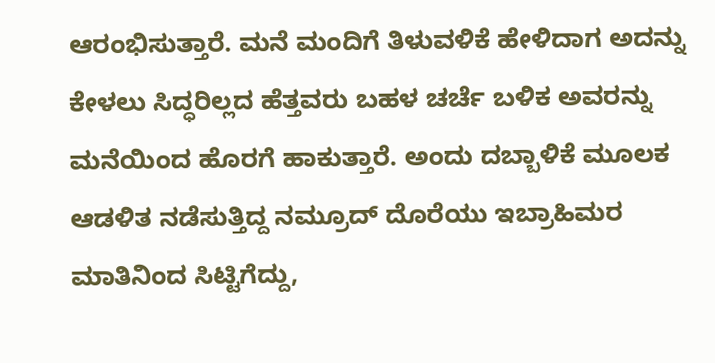ಆರಂಭಿಸುತ್ತಾರೆ. ಮನೆ ಮಂದಿಗೆ ತಿಳುವಳಿಕೆ ಹೇಳಿದಾಗ ಅದನ್ನು ಕೇಳಲು ಸಿದ್ಧರಿಲ್ಲದ ಹೆತ್ತವರು ಬಹಳ ಚರ್ಚೆ ಬಳಿಕ ಅವರನ್ನು ಮನೆಯಿಂದ ಹೊರಗೆ ಹಾಕುತ್ತಾರೆ. ಅಂದು ದಬ್ಬಾಳಿಕೆ ಮೂಲಕ ಆಡಳಿತ ನಡೆಸುತ್ತಿದ್ದ ನಮ್ರೂದ್‌ ದೊರೆಯು ಇಬ್ರಾಹಿಮರ ಮಾತಿನಿಂದ ಸಿಟ್ಟಿಗೆದ್ದು,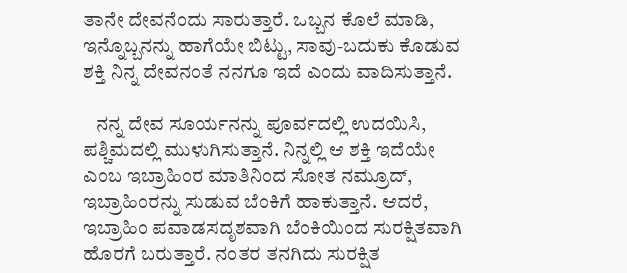ತಾನೇ ದೇವನೆಂದು ಸಾರುತ್ತಾರೆ. ಒಬ್ಬನ ಕೊಲೆ ಮಾಡಿ, ಇನ್ನೊಬ್ಬನನ್ನು ಹಾಗೆಯೇ ಬಿಟ್ಟು, ಸಾವು-ಬದುಕು ಕೊಡುವ ಶಕ್ತಿ ನಿನ್ನ ದೇವನಂತೆ ನನಗೂ ಇದೆ ಎಂದು ವಾದಿಸುತ್ತಾನೆ.

   ನನ್ನ ದೇವ ಸೂರ್ಯನನ್ನು ಪೂರ್ವದಲ್ಲಿ ಉದಯಿಸಿ, ಪಶ್ಚಿಮದಲ್ಲಿ ಮುಳುಗಿಸುತ್ತಾನೆ. ನಿನ್ನಲ್ಲಿ ಆ ಶಕ್ತಿ ಇದೆಯೇ ಎಂಬ ಇಬ್ರಾಹಿಂರ ಮಾತಿನಿಂದ ಸೋತ ನಮ್ರೂದ್‌, ಇಬ್ರಾಹಿಂರನ್ನು ಸುಡುವ ಬೆಂಕಿಗೆ ಹಾಕುತ್ತಾನೆ. ಆದರೆ, ಇಬ್ರಾಹಿಂ ಪವಾಡಸದೃಶವಾಗಿ ಬೆಂಕಿಯಿಂದ ಸುರಕ್ಷಿತವಾಗಿ ಹೊರಗೆ ಬರುತ್ತಾರೆ. ನಂತರ ತನಗಿದು ಸುರಕ್ಷಿತ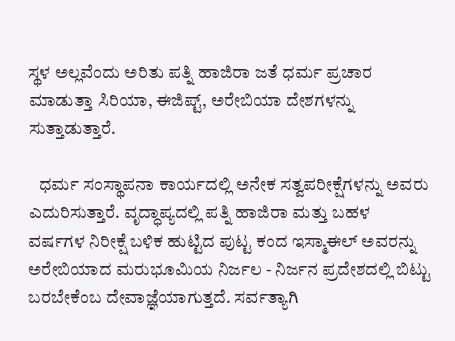ಸ್ಥಳ ಅಲ್ಲವೆಂದು ಅರಿತು ಪತ್ನಿ ಹಾಜಿರಾ ಜತೆ ಧರ್ಮ ಪ್ರಚಾರ ಮಾಡುತ್ತಾ ಸಿರಿಯಾ, ಈಜಿಪ್ಟ್‌, ಅರೇಬಿಯಾ ದೇಶಗಳನ್ನು ಸುತ್ತಾಡುತ್ತಾರೆ.

   ಧರ್ಮ ಸಂಸ್ಥಾಪನಾ ಕಾರ್ಯದಲ್ಲಿ ಅನೇಕ ಸತ್ವಪರೀಕ್ಷೆಗಳನ್ನು ಅವರು ಎದುರಿಸುತ್ತಾರೆ. ವೃದ್ಧಾಪ್ಯದಲ್ಲಿ ಪತ್ನಿ ಹಾಜಿರಾ ಮತ್ತು ಬಹಳ ವರ್ಷಗಳ ನಿರೀಕ್ಷೆ ಬಳಿಕ ಹುಟ್ಟಿದ ಪುಟ್ಟ ಕಂದ ಇಸ್ಮಾಈಲ್‌ ಅವರನ್ನು ಅರೇಬಿಯಾದ ಮರುಭೂಮಿಯ ನಿರ್ಜಲ - ನಿರ್ಜನ ಪ್ರದೇಶದಲ್ಲಿ ಬಿಟ್ಟು ಬರಬೇಕೆಂಬ ದೇವಾಜ್ಞೆಯಾಗುತ್ತದೆ. ಸರ್ವತ್ಯಾಗಿ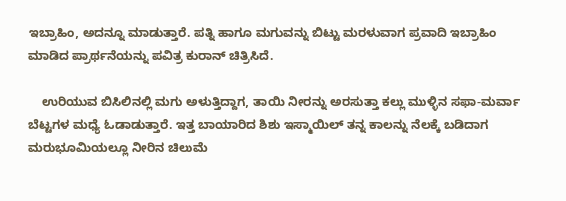ಇಬ್ರಾಹಿಂ, ಅದನ್ನೂ ಮಾಡುತ್ತಾರೆ. ಪತ್ನಿ ಹಾಗೂ ಮಗುವನ್ನು ಬಿಟ್ಟು ಮರಳುವಾಗ ಪ್ರವಾದಿ ಇಬ್ರಾಹಿಂ ಮಾಡಿದ ಪ್ರಾರ್ಥನೆಯನ್ನು ಪವಿತ್ರ ಕುರಾನ್‌ ಚಿತ್ರಿಸಿದೆ.

    ಉರಿಯುವ ಬಿಸಿಲಿನಲ್ಲಿ ಮಗು ಅಳುತ್ತಿದ್ದಾಗ, ತಾಯಿ ನೀರನ್ನು ಅರಸುತ್ತಾ ಕಲ್ಲು ಮುಳ್ಳಿನ ಸಫಾ-ಮರ್ವಾ ಬೆಟ್ಟಗಳ ಮಧ್ಯೆ ಓಡಾಡುತ್ತಾರೆ. ಇತ್ತ ಬಾಯಾರಿದ ಶಿಶು ಇಸ್ಮಾಯಿಲ್‌ ತನ್ನ ಕಾಲನ್ನು ನೆಲಕ್ಕೆ ಬಡಿದಾಗ ಮರುಭೂಮಿಯಲ್ಲೂ ನೀರಿನ ಚಿಲುಮೆ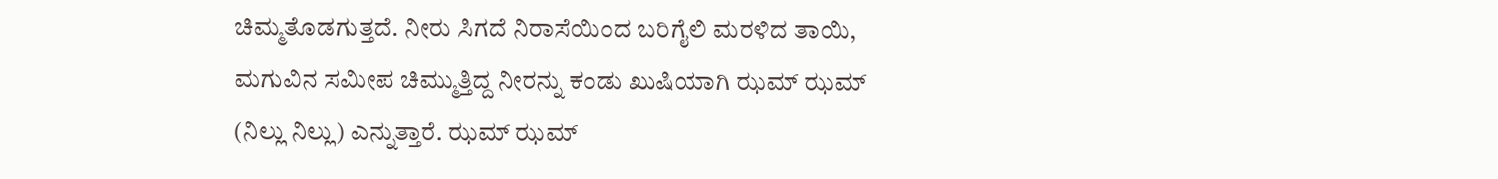ಚಿಮ್ಮತೊಡಗುತ್ತದೆ. ನೀರು ಸಿಗದೆ ನಿರಾಸೆಯಿಂದ ಬರಿಗೈಲಿ ಮರಳಿದ ತಾಯಿ, ಮಗುವಿನ ಸಮೀಪ ಚಿಮ್ಮುತ್ತಿದ್ದ ನೀರನ್ನು ಕಂಡು ಖುಷಿಯಾಗಿ ಝಮ್‌ ಝಮ್‌ (ನಿಲ್ಲು ನಿಲ್ಲು) ಎನ್ನುತ್ತಾರೆ. ಝಮ್‌ ಝಮ್‌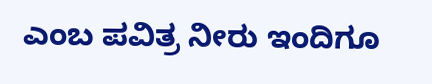ಎಂಬ ಪವಿತ್ರ ನೀರು ಇಂದಿಗೂ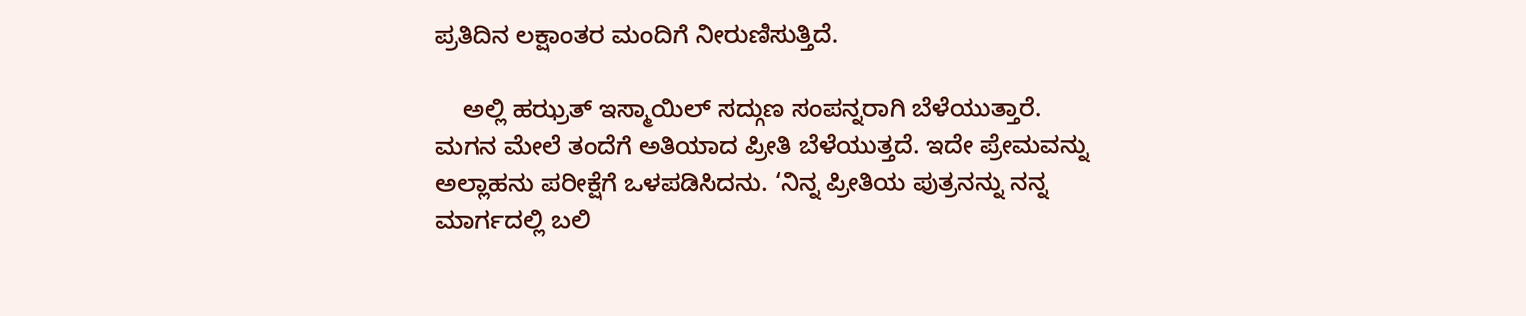ಪ್ರತಿದಿನ ಲಕ್ಷಾಂತರ ಮಂದಿಗೆ ನೀರುಣಿಸುತ್ತಿದೆ.

    ಅಲ್ಲಿ ಹಝ್ರತ್‌ ಇಸ್ಮಾಯಿಲ್ ಸದ್ಗುಣ ಸಂಪನ್ನರಾಗಿ ಬೆಳೆಯುತ್ತಾರೆ. ಮಗನ ಮೇಲೆ ತಂದೆಗೆ ಅತಿಯಾದ ಪ್ರೀತಿ ಬೆಳೆಯುತ್ತದೆ. ಇದೇ ಪ್ರೇಮವನ್ನು ಅಲ್ಲಾಹನು ಪರೀಕ್ಷೆಗೆ ಒಳಪಡಿಸಿದನು. ‘ನಿನ್ನ ಪ್ರೀತಿಯ ಪುತ್ರನನ್ನು ನನ್ನ ಮಾರ್ಗದಲ್ಲಿ ಬಲಿ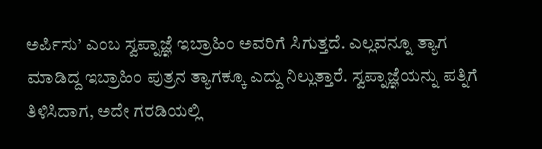ಅರ್ಪಿಸು’ ಎಂಬ ಸ್ವಪ್ನಾಜ್ಞೆ ಇಬ್ರಾಹಿಂ ಅವರಿಗೆ ಸಿಗುತ್ತದೆ. ಎಲ್ಲವನ್ನೂ ತ್ಯಾಗ ಮಾಡಿದ್ದ ಇಬ್ರಾಹಿಂ ಪುತ್ರನ ತ್ಯಾಗಕ್ಕೂ ಎದ್ದು ನಿಲ್ಲುತ್ತಾರೆ. ಸ್ವಪ್ನಾಜ್ಞೆಯನ್ನು ಪತ್ನಿಗೆ ತಿಳಿಸಿದಾಗ, ಅದೇ ಗರಡಿಯಲ್ಲಿ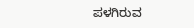ಪಳಗಿರುವ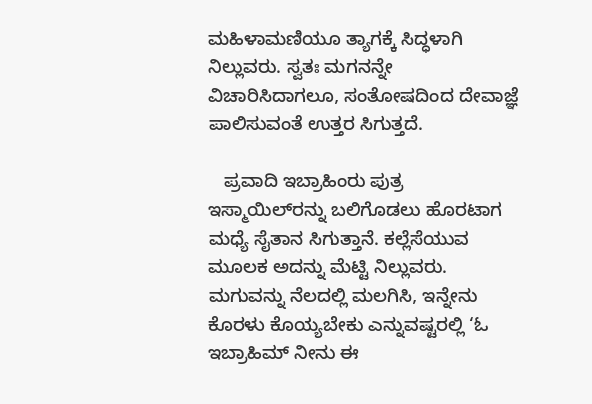ಮಹಿಳಾಮಣಿಯೂ ತ್ಯಾಗಕ್ಕೆ ಸಿದ್ಧಳಾಗಿ ನಿಲ್ಲುವರು. ಸ್ವತಃ ಮಗನನ್ನೇ ವಿಚಾರಿಸಿದಾಗಲೂ, ಸಂತೋಷದಿಂದ ದೇವಾಜ್ಞೆ ಪಾಲಿಸುವಂತೆ ಉತ್ತರ ಸಿಗುತ್ತದೆ.

   ಪ್ರವಾದಿ ಇಬ್ರಾಹಿಂರು ಪುತ್ರ ಇಸ್ಮಾಯಿಲ್‌ರನ್ನು ಬಲಿಗೊಡಲು ಹೊರಟಾಗ ಮಧ್ಯೆ ಸೈತಾನ ಸಿಗುತ್ತಾನೆ. ಕಲ್ಲೆಸೆಯುವ ಮೂಲಕ ಅದನ್ನು ಮೆಟ್ಟಿ ನಿಲ್ಲುವರು. ಮಗುವನ್ನು ನೆಲದಲ್ಲಿ ಮಲಗಿಸಿ, ಇನ್ನೇನು ಕೊರಳು ಕೊಯ್ಯಬೇಕು ಎನ್ನುವಷ್ಟರಲ್ಲಿ ‘ಓ ಇಬ್ರಾಹಿಮ್‌ ನೀನು ಈ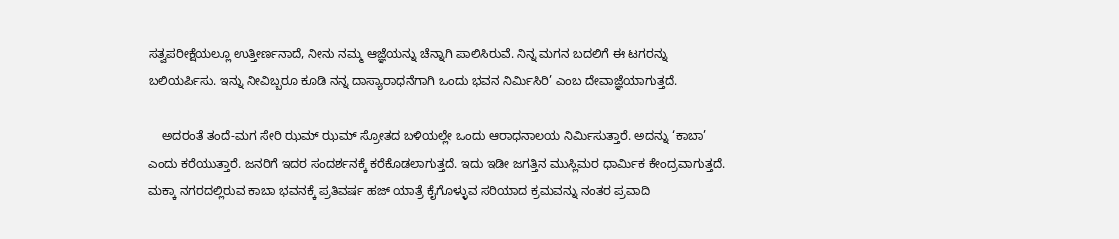ಸತ್ವಪರೀಕ್ಷೆಯಲ್ಲೂ ಉತ್ತೀರ್ಣನಾದೆ, ನೀನು ನಮ್ಮ ಆಜ್ಞೆಯನ್ನು ಚೆನ್ನಾಗಿ ಪಾಲಿಸಿರುವೆ. ನಿನ್ನ ಮಗನ ಬದಲಿಗೆ ಈ ಟಗರನ್ನು ಬಲಿಯರ್ಪಿಸು. ಇನ್ನು ನೀವಿಬ್ಬರೂ ಕೂಡಿ ನನ್ನ ದಾಸ್ಯಾರಾಧನೆಗಾಗಿ ಒಂದು ಭವನ ನಿರ್ಮಿಸಿರಿ’ ಎಂಬ ದೇವಾಜ್ಞೆಯಾಗುತ್ತದೆ.

    ಅದರಂತೆ ತಂದೆ-ಮಗ ಸೇರಿ ಝಮ್‌ ಝಮ್‌ ಸ್ರೋತದ ಬಳಿಯಲ್ಲೇ ಒಂದು ಆರಾಧನಾಲಯ ನಿರ್ಮಿಸುತ್ತಾರೆ. ಅದನ್ನು ‘ಕಾಬಾ’ ಎಂದು ಕರೆಯುತ್ತಾರೆ. ಜನರಿಗೆ ಇದರ ಸಂದರ್ಶನಕ್ಕೆ ಕರೆಕೊಡಲಾಗುತ್ತದೆ. ಇದು ಇಡೀ ಜಗತ್ತಿನ ಮುಸ್ಲಿಮರ ಧಾರ್ಮಿಕ ಕೇಂದ್ರವಾಗುತ್ತದೆ. ಮಕ್ಕಾ ನಗರದಲ್ಲಿರುವ ಕಾಬಾ ಭವನಕ್ಕೆ ಪ್ರತಿವರ್ಷ ಹಜ್‌ ಯಾತ್ರೆ ಕೈಗೊಳ್ಳುವ ಸರಿಯಾದ ಕ್ರಮವನ್ನು ನಂತರ ಪ್ರವಾದಿ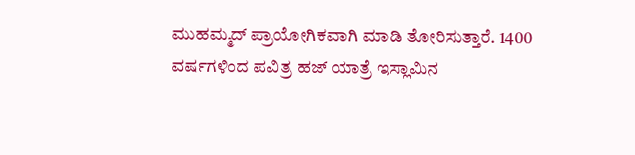ಮುಹಮ್ಮದ್‌ ಪ್ರಾಯೋಗಿಕವಾಗಿ ಮಾಡಿ ತೋರಿಸುತ್ತಾರೆ. 1400 ವರ್ಷಗಳಿಂದ ಪವಿತ್ರ ಹಜ್‌ ಯಾತ್ರೆ ಇಸ್ಲಾಮಿನ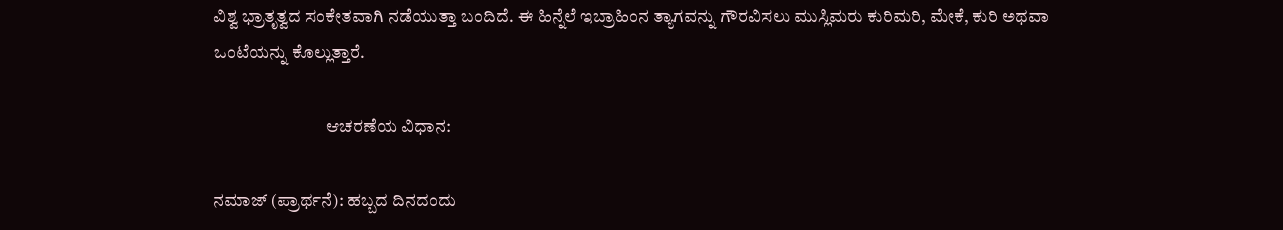ವಿಶ್ವ ಭ್ರಾತೃತ್ವದ ಸಂಕೇತವಾಗಿ ನಡೆಯುತ್ತಾ ಬಂದಿದೆ. ಈ ಹಿನ್ನೆಲೆ ಇಬ್ರಾಹಿಂನ ತ್ಯಾಗವನ್ನು ಗೌರವಿಸಲು ಮುಸ್ಲಿಮರು ಕುರಿಮರಿ, ಮೇಕೆ, ಕುರಿ ಅಥವಾ ಒಂಟೆಯನ್ನು ಕೊಲ್ಲುತ್ತಾರೆ.

                                ಆಚರಣೆಯ ವಿಧಾನ:

ನಮಾಜ್ (ಪ್ರಾರ್ಥನೆ): ಹಬ್ಬದ ದಿನದಂದು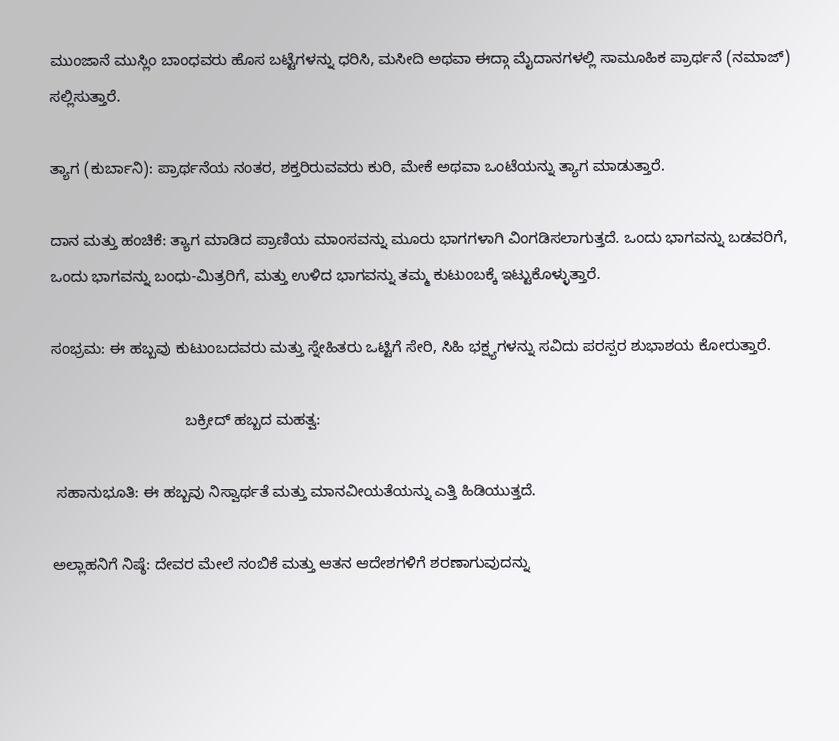ಮುಂಜಾನೆ ಮುಸ್ಲಿಂ ಬಾಂಧವರು ಹೊಸ ಬಟ್ಟೆಗಳನ್ನು ಧರಿಸಿ, ಮಸೀದಿ ಅಥವಾ ಈದ್ಗಾ ಮೈದಾನಗಳಲ್ಲಿ ಸಾಮೂಹಿಕ ಪ್ರಾರ್ಥನೆ (ನಮಾಜ್) ಸಲ್ಲಿಸುತ್ತಾರೆ.

ತ್ಯಾಗ (ಕುರ್ಬಾನಿ): ಪ್ರಾರ್ಥನೆಯ ನಂತರ, ಶಕ್ತರಿರುವವರು ಕುರಿ, ಮೇಕೆ ಅಥವಾ ಒಂಟೆಯನ್ನು ತ್ಯಾಗ ಮಾಡುತ್ತಾರೆ.

ದಾನ ಮತ್ತು ಹಂಚಿಕೆ: ತ್ಯಾಗ ಮಾಡಿದ ಪ್ರಾಣಿಯ ಮಾಂಸವನ್ನು ಮೂರು ಭಾಗಗಳಾಗಿ ವಿಂಗಡಿಸಲಾಗುತ್ತದೆ. ಒಂದು ಭಾಗವನ್ನು ಬಡವರಿಗೆ, ಒಂದು ಭಾಗವನ್ನು ಬಂಧು-ಮಿತ್ರರಿಗೆ, ಮತ್ತು ಉಳಿದ ಭಾಗವನ್ನು ತಮ್ಮ ಕುಟುಂಬಕ್ಕೆ ಇಟ್ಟುಕೊಳ್ಳುತ್ತಾರೆ.

ಸಂಭ್ರಮ: ಈ ಹಬ್ಬವು ಕುಟುಂಬದವರು ಮತ್ತು ಸ್ನೇಹಿತರು ಒಟ್ಟಿಗೆ ಸೇರಿ, ಸಿಹಿ ಭಕ್ಷ್ಯಗಳನ್ನು ಸವಿದು ಪರಸ್ಪರ ಶುಭಾಶಯ ಕೋರುತ್ತಾರೆ.

                               ಬಕ್ರೀದ್ ಹಬ್ಬದ ಮಹತ್ವ:

 ಸಹಾನುಭೂತಿ: ಈ ಹಬ್ಬವು ನಿಸ್ವಾರ್ಥತೆ ಮತ್ತು ಮಾನವೀಯತೆಯನ್ನು ಎತ್ತಿ ಹಿಡಿಯುತ್ತದೆ.

ಅಲ್ಲಾಹನಿಗೆ ನಿಷ್ಠೆ: ದೇವರ ಮೇಲೆ ನಂಬಿಕೆ ಮತ್ತು ಆತನ ಆದೇಶಗಳಿಗೆ ಶರಣಾಗುವುದನ್ನು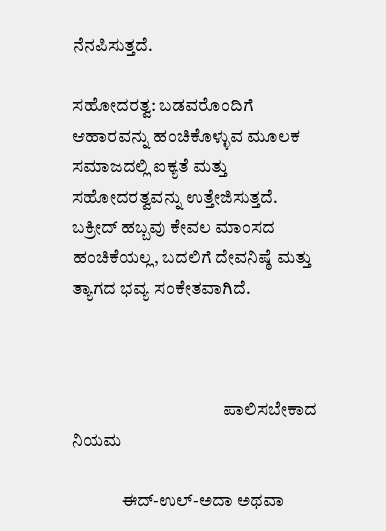ನೆನಪಿಸುತ್ತದೆ.

ಸಹೋದರತ್ವ: ಬಡವರೊಂದಿಗೆ ಆಹಾರವನ್ನು ಹಂಚಿಕೊಳ್ಳುವ ಮೂಲಕ ಸಮಾಜದಲ್ಲಿ ಐಕ್ಯತೆ ಮತ್ತು ಸಹೋದರತ್ವವನ್ನು ಉತ್ತೇಜಿಸುತ್ತದೆ. ಬಕ್ರೀದ್ ಹಬ್ಬವು ಕೇವಲ ಮಾಂಸದ ಹಂಚಿಕೆಯಲ್ಲ, ಬದಲಿಗೆ ದೇವನಿಷ್ಠೆ ಮತ್ತು ತ್ಯಾಗದ ಭವ್ಯ ಸಂಕೇತವಾಗಿದೆ.



                                           ಪಾಲಿಸಬೇಕಾದ ನಿಯಮ

              ಈದ್-ಉಲ್-ಅದಾ ಅಥವಾ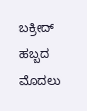ಬಕ್ರೀದ್ ಹಬ್ಬದ ಮೊದಲು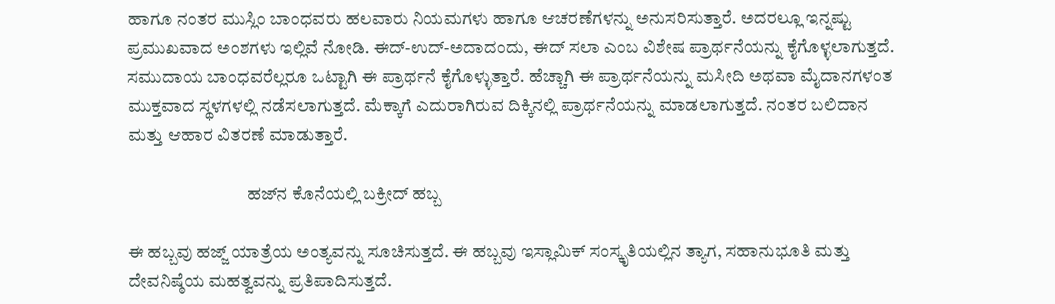ಹಾಗೂ ನಂತರ ಮುಸ್ಲಿಂ ಬಾಂಧವರು ಹಲವಾರು ನಿಯಮಗಳು ಹಾಗೂ ಆಚರಣೆಗಳನ್ನು ಅನುಸರಿಸುತ್ತಾರೆ. ಅದರಲ್ಲೂ ಇನ್ನಷ್ಟು ಪ್ರಮುಖವಾದ ಅಂಶಗಳು ಇಲ್ಲಿವೆ ನೋಡಿ. ಈದ್-ಉದ್-ಅದಾದಂದು, ಈದ್ ಸಲಾ ಎಂಬ ವಿಶೇಷ ಪ್ರಾರ್ಥನೆಯನ್ನು ಕೈಗೊಳ್ಳಲಾಗುತ್ತದೆ. ಸಮುದಾಯ ಬಾಂಧವರೆಲ್ಲರೂ ಒಟ್ಟಾಗಿ ಈ ಪ್ರಾರ್ಥನೆ ಕೈಗೊಳ್ಳುತ್ತಾರೆ. ಹೆಚ್ಚಾಗಿ ಈ ಪ್ರಾರ್ಥನೆಯನ್ನು ಮಸೀದಿ ಅಥವಾ ಮೈದಾನಗಳಂತ ಮುಕ್ತವಾದ ಸ್ಥಳಗಳಲ್ಲಿ ನಡೆಸಲಾಗುತ್ತದೆ. ಮೆಕ್ಕಾಗೆ ಎದುರಾಗಿರುವ ದಿಕ್ಕಿನಲ್ಲಿ ಪ್ರಾರ್ಥನೆಯನ್ನು ಮಾಡಲಾಗುತ್ತದೆ. ನಂತರ ಬಲಿದಾನ ಮತ್ತು ಆಹಾರ ವಿತರಣೆ ಮಾಡುತ್ತಾರೆ.

                                  ಹಜ್‌ನ ಕೊನೆಯಲ್ಲಿ ಬಕ್ರೀದ್ ಹಬ್ಬ

ಈ ಹಬ್ಬವು ಹಜ್ಜ್ ಯಾತ್ರೆಯ ಅಂತ್ಯವನ್ನು ಸೂಚಿಸುತ್ತದೆ. ಈ ಹಬ್ಬವು ಇಸ್ಲಾಮಿಕ್ ಸಂಸ್ಕೃತಿಯಲ್ಲಿನ ತ್ಯಾಗ, ಸಹಾನುಭೂತಿ ಮತ್ತು ದೇವನಿಷ್ಠೆಯ ಮಹತ್ವವನ್ನು ಪ್ರತಿಪಾದಿಸುತ್ತದೆ.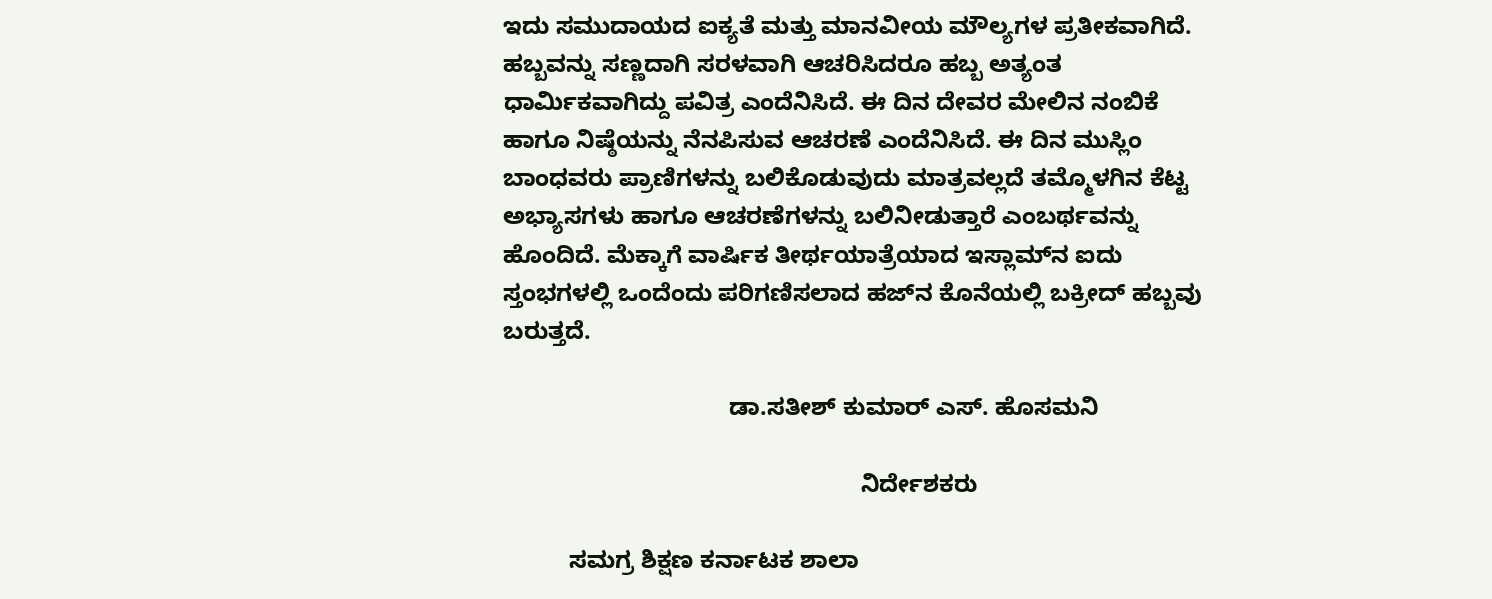ಇದು ಸಮುದಾಯದ ಐಕ್ಯತೆ ಮತ್ತು ಮಾನವೀಯ ಮೌಲ್ಯಗಳ ಪ್ರತೀಕವಾಗಿದೆ. ಹಬ್ಬವನ್ನು ಸಣ್ಣದಾಗಿ ಸರಳವಾಗಿ ಆಚರಿಸಿದರೂ ಹಬ್ಬ ಅತ್ಯಂತ ಧಾರ್ಮಿಕವಾಗಿದ್ದು ಪವಿತ್ರ ಎಂದೆನಿಸಿದೆ. ಈ ದಿನ ದೇವರ ಮೇಲಿನ ನಂಬಿಕೆ ಹಾಗೂ ನಿಷ್ಠೆಯನ್ನು ನೆನಪಿಸುವ ಆಚರಣೆ ಎಂದೆನಿಸಿದೆ. ಈ ದಿನ ಮುಸ್ಲಿಂ ಬಾಂಧವರು ಪ್ರಾಣಿಗಳನ್ನು ಬಲಿಕೊಡುವುದು ಮಾತ್ರವಲ್ಲದೆ ತಮ್ಮೊಳಗಿನ ಕೆಟ್ಟ ಅಭ್ಯಾಸಗಳು ಹಾಗೂ ಆಚರಣೆಗಳನ್ನು ಬಲಿನೀಡುತ್ತಾರೆ ಎಂಬರ್ಥವನ್ನು ಹೊಂದಿದೆ. ಮೆಕ್ಕಾಗೆ ವಾರ್ಷಿಕ ತೀರ್ಥಯಾತ್ರೆಯಾದ ಇಸ್ಲಾಮ್‌ನ ಐದು ಸ್ತಂಭಗಳಲ್ಲಿ ಒಂದೆಂದು ಪರಿಗಣಿಸಲಾದ ಹಜ್‌ನ ಕೊನೆಯಲ್ಲಿ ಬಕ್ರೀದ್ ಹಬ್ಬವು ಬರುತ್ತದೆ.

                                  ಡಾ.ಸತೀಶ್‌ ಕುಮಾರ್‌ ಎಸ್. ಹೊಸಮನಿ

                                                      ನಿರ್ದೇಶಕರು

          ಸಮಗ್ರ ಶಿಕ್ಷಣ ಕರ್ನಾಟಕ ಶಾಲಾ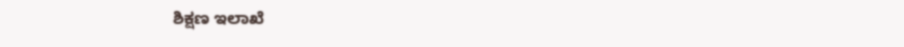ಶಿಕ್ಷಣ ಇಲಾಖೆ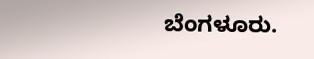ಬೆಂಗಳೂರು.